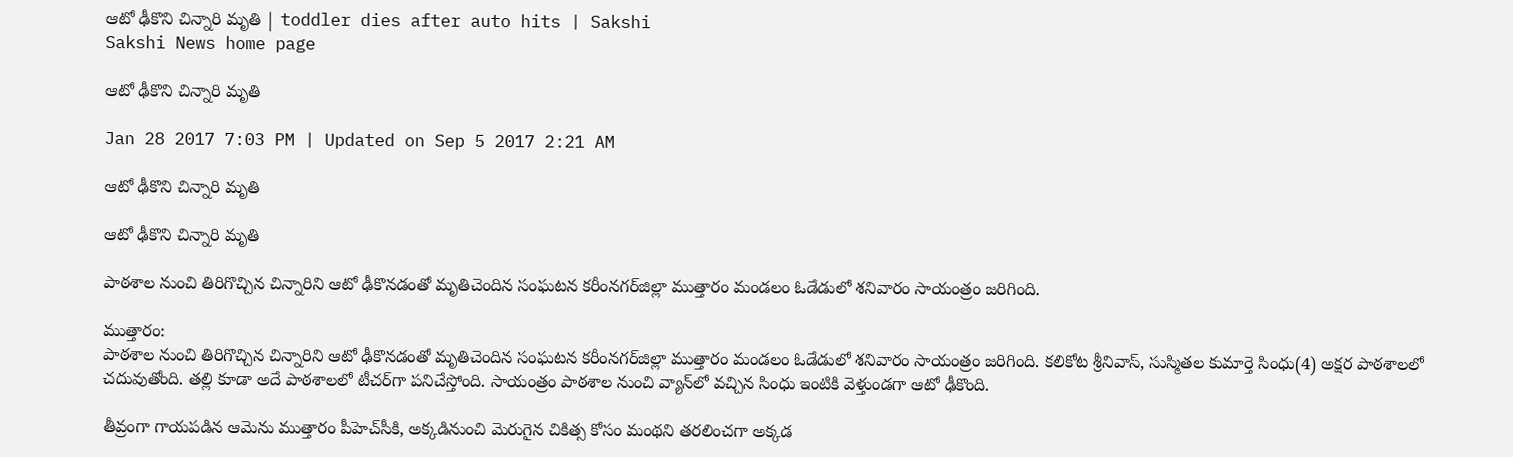ఆటో ఢీకొని చిన్నారి మృతి | toddler dies after auto hits | Sakshi
Sakshi News home page

ఆటో ఢీకొని చిన్నారి మృతి

Jan 28 2017 7:03 PM | Updated on Sep 5 2017 2:21 AM

ఆటో ఢీకొని చిన్నారి మృతి

ఆటో ఢీకొని చిన్నారి మృతి

పాఠశాల నుంచి తిరిగొచ్చిన చిన్నారిని ఆటో ఢీకొనడంతో మృతిచెందిన సంఘటన కరీంనగర్‌జిల్లా ముత్తారం మండలం ఓడేడులో శనివారం సాయంత్రం జరిగింది.

ముత్తారం:
పాఠశాల నుంచి తిరిగొచ్చిన చిన్నారిని ఆటో ఢీకొనడంతో మృతిచెందిన సంఘటన కరీంనగర్‌జిల్లా ముత్తారం మండలం ఓడేడులో శనివారం సాయంత్రం జరిగింది. కలికోట శ్రీనివాస్‌, సుస్మితల కుమార్తె సింధు(4) అక్షర పాఠశాలలో చదువుతోంది. తల్లి కూడా అదే పాఠశాలలో టీచర్‌గా పనిచేస్తోంది. సాయంత్రం పాఠశాల నుంచి వ్యాన్‌లో వచ్చిన సింధు ఇంటికి వెళ్తుండగా ఆటో ఢీకొంది.

తీవ్రంగా గాయపడిన ఆమెను ముత్తారం పీహెచ్‌సీకి, అక్కడినుంచి మెరుగైన చికిత్స కోసం మంథని తరలించగా అక్కడ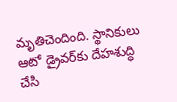మృతిచెందింది. స్థానికులు ఆటో డ్రైవర్‌కు దేహశుద్ధి చేసి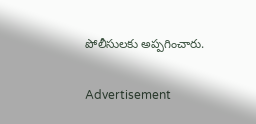పోలీసులకు అప్పగించారు.

Advertisement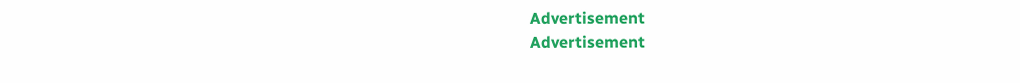Advertisement
Advertisement